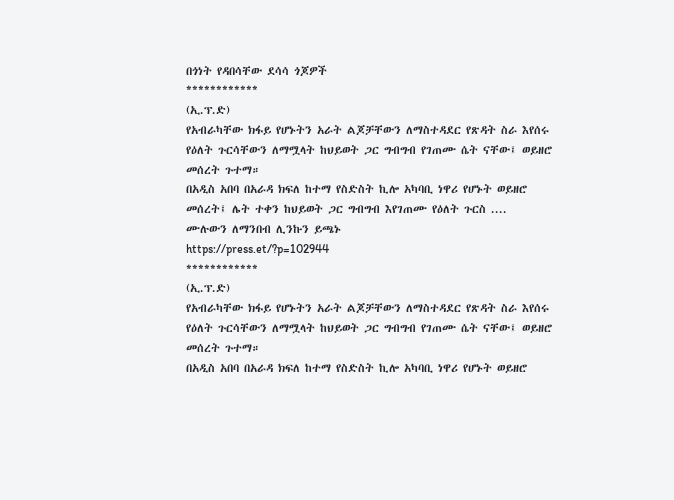በጎነት የዳበሳቸው ደሳሳ ጎጆዎች
************
(ኢ.ፕ.ድ)
የአብራካቸው ክፋይ የሆኑትን አራት ልጆቻቸውን ለማስተዳደር የጽዳት ስራ እየሰሩ የዕለት ጉርሳቸውን ለማሟላት ከህይወት ጋር ግብግብ የገጠሙ ሴት ናቸው፤ ወይዘሮ መሰረት ጉተማ።
በአዲስ አበባ በአራዳ ክፍለ ከተማ የስድስት ኪሎ አካባቢ ነዋሪ የሆኑት ወይዘሮ መሰረት፤ ሌት ተቀን ከህይወት ጋር ግብግብ እየገጠሙ የዕለት ጉርስ ....
ሙሉውን ለማንበብ ሊንኩን ይጫኑ
https://press.et/?p=102944
************
(ኢ.ፕ.ድ)
የአብራካቸው ክፋይ የሆኑትን አራት ልጆቻቸውን ለማስተዳደር የጽዳት ስራ እየሰሩ የዕለት ጉርሳቸውን ለማሟላት ከህይወት ጋር ግብግብ የገጠሙ ሴት ናቸው፤ ወይዘሮ መሰረት ጉተማ።
በአዲስ አበባ በአራዳ ክፍለ ከተማ የስድስት ኪሎ አካባቢ ነዋሪ የሆኑት ወይዘሮ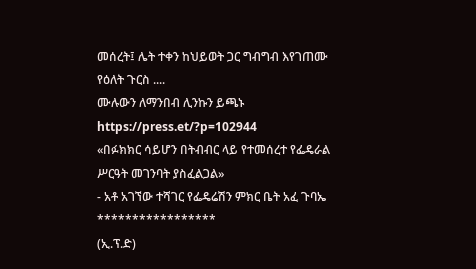መሰረት፤ ሌት ተቀን ከህይወት ጋር ግብግብ እየገጠሙ የዕለት ጉርስ ....
ሙሉውን ለማንበብ ሊንኩን ይጫኑ
https://press.et/?p=102944
«በፉክክር ሳይሆን በትብብር ላይ የተመሰረተ የፌዴራል ሥርዓት መገንባት ያስፈልጋል»
- አቶ አገኘው ተሻገር የፌዴሬሽን ምክር ቤት አፈ ጉባኤ
*****************
(ኢ.ፕ.ድ)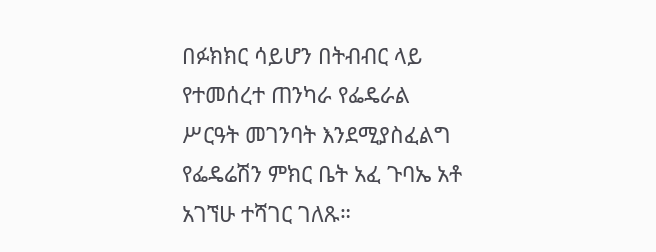በፉክክር ሳይሆን በትብብር ላይ የተመሰረተ ጠንካራ የፌዴራል ሥርዓት መገንባት እንደሚያስፈልግ የፌዴሬሽን ምክር ቤት አፈ ጉባኤ አቶ አገኘሁ ተሻገር ገለጹ።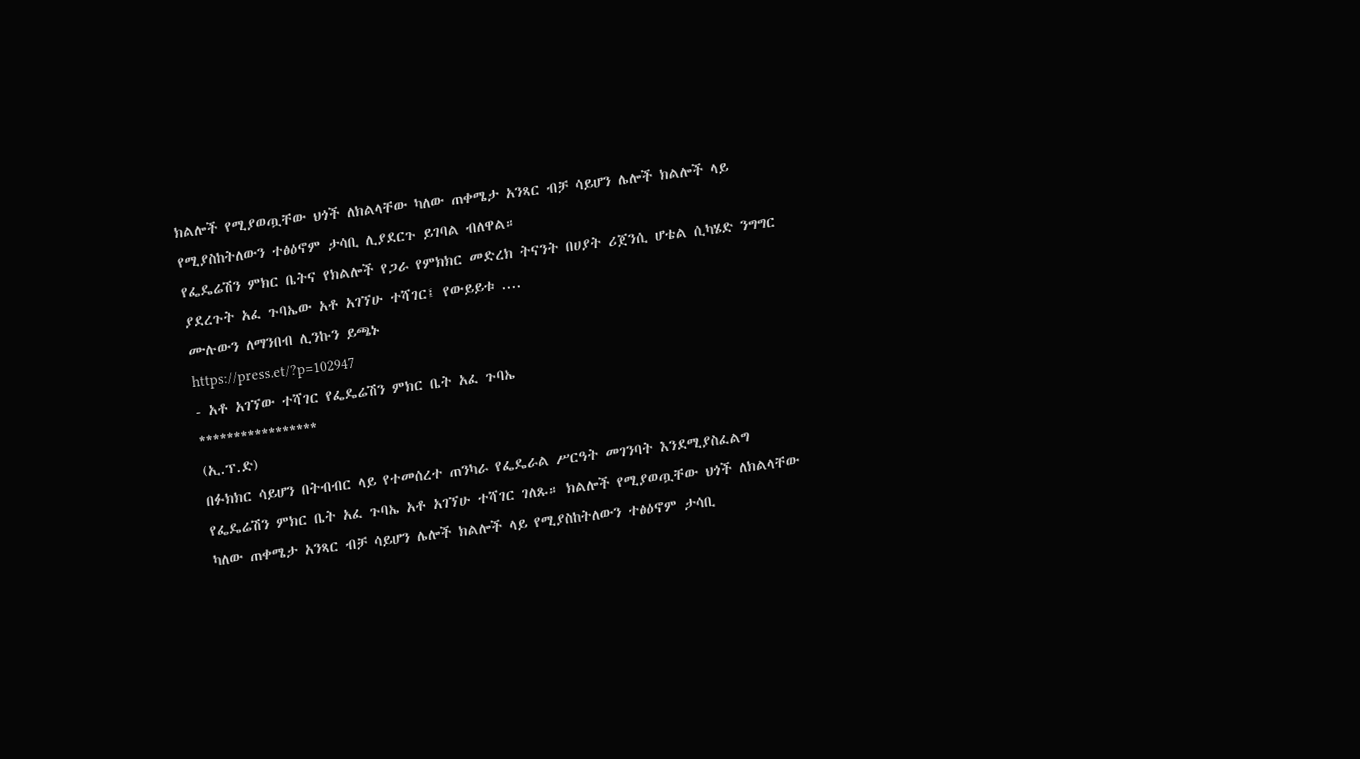ክልሎች የሚያወጧቸው ህጎች ለክልላቸው ካለው ጠቀሜታ አንጻር ብቻ ሳይሆን ሌሎች ክልሎች ላይ የሚያስከትለውን ተፅዕኖም ታሳቢ ሊያደርጉ ይገባል ብለዋል።
የፌዴሬሽን ምክር ቤትና የክልሎች የጋራ የምክክር መድረክ ትናንት በሀያት ሪጀንሲ ሆቴል ሲካሄድ ንግግር ያደረጉት አፈ ጉባኤው አቶ አገኘሁ ተሻገር፤ የውይይቱ ....
ሙሉውን ለማንበብ ሊንኩን ይጫኑ
https://press.et/?p=102947
- አቶ አገኘው ተሻገር የፌዴሬሽን ምክር ቤት አፈ ጉባኤ
*****************
(ኢ.ፕ.ድ)
በፉክክር ሳይሆን በትብብር ላይ የተመሰረተ ጠንካራ የፌዴራል ሥርዓት መገንባት እንደሚያስፈልግ የፌዴሬሽን ምክር ቤት አፈ ጉባኤ አቶ አገኘሁ ተሻገር ገለጹ። ክልሎች የሚያወጧቸው ህጎች ለክልላቸው ካለው ጠቀሜታ አንጻር ብቻ ሳይሆን ሌሎች ክልሎች ላይ የሚያስከትለውን ተፅዕኖም ታሳቢ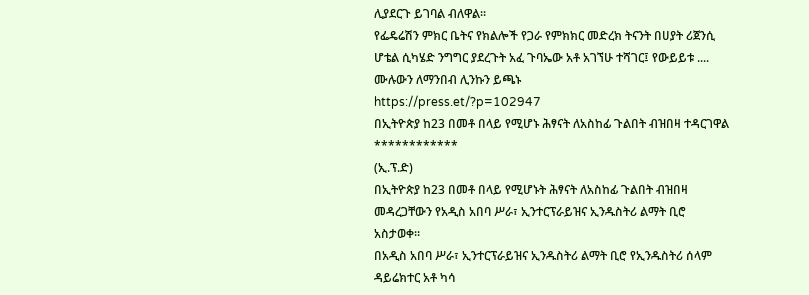ሊያደርጉ ይገባል ብለዋል።
የፌዴሬሽን ምክር ቤትና የክልሎች የጋራ የምክክር መድረክ ትናንት በሀያት ሪጀንሲ ሆቴል ሲካሄድ ንግግር ያደረጉት አፈ ጉባኤው አቶ አገኘሁ ተሻገር፤ የውይይቱ ....
ሙሉውን ለማንበብ ሊንኩን ይጫኑ
https://press.et/?p=102947
በኢትዮጵያ ከ23 በመቶ በላይ የሚሆኑ ሕፃናት ለአስከፊ ጉልበት ብዝበዛ ተዳርገዋል
************
(ኢ.ፕ.ድ)
በኢትዮጵያ ከ23 በመቶ በላይ የሚሆኑት ሕፃናት ለአስከፊ ጉልበት ብዝበዛ መዳረጋቸውን የአዲስ አበባ ሥራ፣ ኢንተርፕራይዝና ኢንዱስትሪ ልማት ቢሮ አስታወቀ።
በአዲስ አበባ ሥራ፣ ኢንተርፕራይዝና ኢንዱስትሪ ልማት ቢሮ የኢንዱስትሪ ሰላም ዳይሬክተር አቶ ካሳ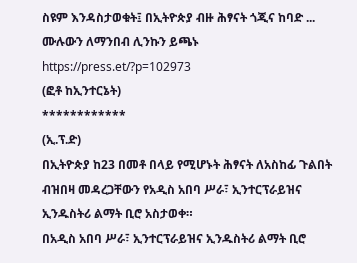ስዩም እንዳስታወቁት፤ በኢትዮጵያ ብዙ ሕፃናት ጎጂና ከባድ ...
ሙሉውን ለማንበብ ሊንኩን ይጫኑ
https://press.et/?p=102973
(ፎቶ ከኢንተርኔት)
************
(ኢ.ፕ.ድ)
በኢትዮጵያ ከ23 በመቶ በላይ የሚሆኑት ሕፃናት ለአስከፊ ጉልበት ብዝበዛ መዳረጋቸውን የአዲስ አበባ ሥራ፣ ኢንተርፕራይዝና ኢንዱስትሪ ልማት ቢሮ አስታወቀ።
በአዲስ አበባ ሥራ፣ ኢንተርፕራይዝና ኢንዱስትሪ ልማት ቢሮ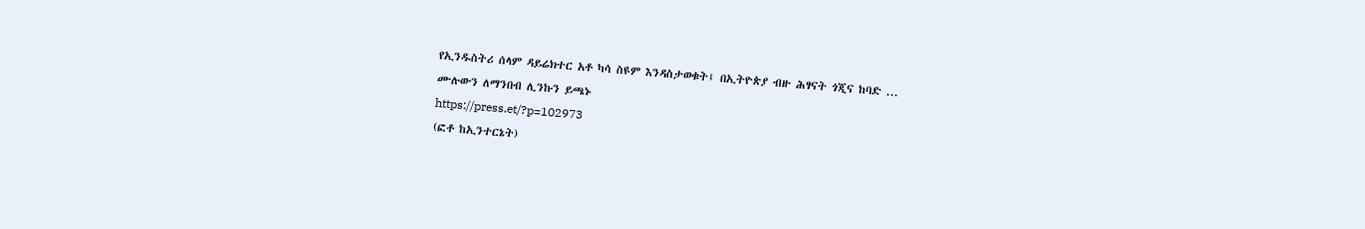የኢንዱስትሪ ሰላም ዳይሬክተር አቶ ካሳ ስዩም እንዳስታወቁት፤ በኢትዮጵያ ብዙ ሕፃናት ጎጂና ከባድ ...
ሙሉውን ለማንበብ ሊንኩን ይጫኑ
https://press.et/?p=102973
(ፎቶ ከኢንተርኔት)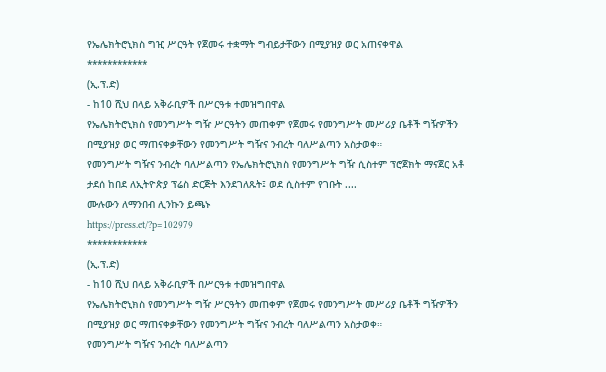የኤሌክትሮኒክስ ግዢ ሥርዓት የጀመሩ ተቋማት ግብይታቸውን በሚያዝያ ወር አጠናቀዋል
************
(ኢ.ፕ.ድ)
- ከ10 ሺህ በላይ አቅራቢዎች በሥርዓቱ ተመዝግበዋል
የኤሌክትሮኒክስ የመንግሥት ግዥ ሥርዓትን መጠቀም የጀመሩ የመንግሥት መሥሪያ ቤቶች ግዥዎችን በሚያዝያ ወር ማጠናቀቃቸውን የመንግሥት ግዥና ንብረት ባለሥልጣን አስታወቀ።
የመንግሥት ግዥና ንብረት ባለሥልጣን የኤሌክትሮኒክስ የመንግሥት ግዥ ሲስተም ፕሮጀክት ማናጀር አቶ ታደሰ ከበደ ለኢትዮጵያ ፕሬስ ድርጅት እንደገለጹት፤ ወደ ሲስተም የገቡት ....
ሙሉውን ለማንበብ ሊንኩን ይጫኑ
https://press.et/?p=102979
************
(ኢ.ፕ.ድ)
- ከ10 ሺህ በላይ አቅራቢዎች በሥርዓቱ ተመዝግበዋል
የኤሌክትሮኒክስ የመንግሥት ግዥ ሥርዓትን መጠቀም የጀመሩ የመንግሥት መሥሪያ ቤቶች ግዥዎችን በሚያዝያ ወር ማጠናቀቃቸውን የመንግሥት ግዥና ንብረት ባለሥልጣን አስታወቀ።
የመንግሥት ግዥና ንብረት ባለሥልጣን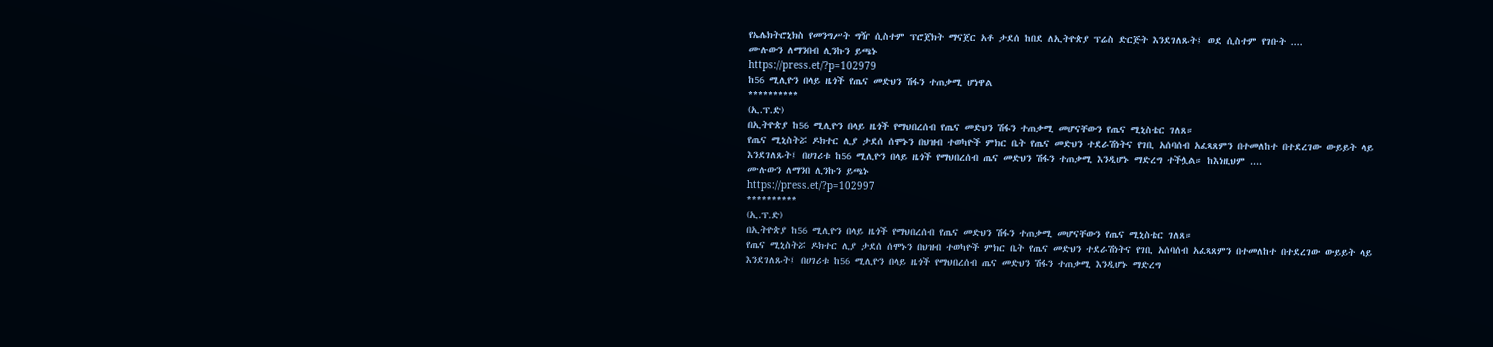የኤሌክትሮኒክስ የመንግሥት ግዥ ሲስተም ፕሮጀክት ማናጀር አቶ ታደሰ ከበደ ለኢትዮጵያ ፕሬስ ድርጅት እንደገለጹት፤ ወደ ሲስተም የገቡት ....
ሙሉውን ለማንበብ ሊንኩን ይጫኑ
https://press.et/?p=102979
ከ56 ሚሊዮን በላይ ዜጎች የጤና መድህን ሽፋን ተጠቃሚ ሆነዋል
**********
(ኢ.ፕ.ድ)
በኢትዮጵያ ከ56 ሚሊዮን በላይ ዜጎች የማህበረሰብ የጤና መድህን ሽፋን ተጠቃሚ መሆናቸውን የጤና ሚኒስቴር ገለጸ።
የጤና ሚኒስትሯ ዶክተር ሊያ ታደሰ ሰሞኑን በህዝብ ተወካዮች ምክር ቤት የጤና መድህን ተደራሽነትና የገቢ አሰባሰብ አፈጻጸምን በተመለከተ በተደረገው ውይይት ላይ እንደገለጹት፤ በሀገሪቱ ከ56 ሚሊዮን በላይ ዜጎች የማህበረሰብ ጤና መድህን ሽፋን ተጠቃሚ እንዲሆኑ ማድረግ ተችሏል። ከእነዚህም ....
ሙሉውን ለማንበ ሊንኩን ይጫኑ
https://press.et/?p=102997
**********
(ኢ.ፕ.ድ)
በኢትዮጵያ ከ56 ሚሊዮን በላይ ዜጎች የማህበረሰብ የጤና መድህን ሽፋን ተጠቃሚ መሆናቸውን የጤና ሚኒስቴር ገለጸ።
የጤና ሚኒስትሯ ዶክተር ሊያ ታደሰ ሰሞኑን በህዝብ ተወካዮች ምክር ቤት የጤና መድህን ተደራሽነትና የገቢ አሰባሰብ አፈጻጸምን በተመለከተ በተደረገው ውይይት ላይ እንደገለጹት፤ በሀገሪቱ ከ56 ሚሊዮን በላይ ዜጎች የማህበረሰብ ጤና መድህን ሽፋን ተጠቃሚ እንዲሆኑ ማድረግ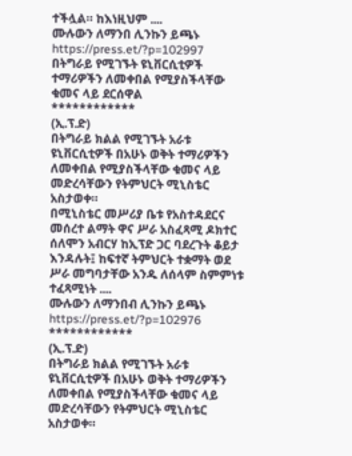ተችሏል። ከእነዚህም ....
ሙሉውን ለማንበ ሊንኩን ይጫኑ
https://press.et/?p=102997
በትግራይ የሚገኙት ዩኒቨርሲቲዎች ተማሪዎችን ለመቀበል የሚያስችላቸው ቁመና ላይ ደርሰዋል
************
(ኢ.ፕ.ድ)
በትግራይ ክልል የሚገኙት አራቱ ዩኒቨርሲቲዎች በአሁኑ ወቅት ተማሪዎችን ለመቀበል የሚያስችላቸው ቁመና ላይ መድረሳቸውን የትምህርት ሚኒስቴር አስታወቀ።
በሚኒስቴር መሥሪያ ቤቱ የአስተዳደርና መሰረተ ልማት ዋና ሥራ አስፈጻሚ ዶክተር ሰለሞን አብርሃ ከኢፕድ ጋር ባደረጉት ቆይታ እንዳሉት፤ ከፍተኛ ትምህርት ተቋማት ወደ ሥራ መግባታቸው አንዱ ለሰላም ስምምነቱ ተፈጻሚነት ....
ሙሉውን ለማንበብ ሊንኩን ይጫኑ
https://press.et/?p=102976
************
(ኢ.ፕ.ድ)
በትግራይ ክልል የሚገኙት አራቱ ዩኒቨርሲቲዎች በአሁኑ ወቅት ተማሪዎችን ለመቀበል የሚያስችላቸው ቁመና ላይ መድረሳቸውን የትምህርት ሚኒስቴር አስታወቀ።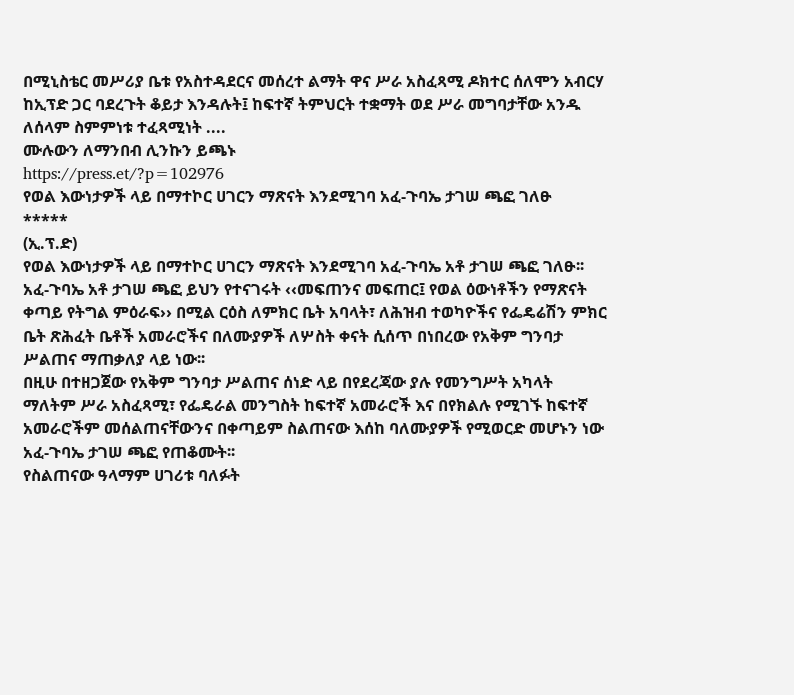በሚኒስቴር መሥሪያ ቤቱ የአስተዳደርና መሰረተ ልማት ዋና ሥራ አስፈጻሚ ዶክተር ሰለሞን አብርሃ ከኢፕድ ጋር ባደረጉት ቆይታ እንዳሉት፤ ከፍተኛ ትምህርት ተቋማት ወደ ሥራ መግባታቸው አንዱ ለሰላም ስምምነቱ ተፈጻሚነት ....
ሙሉውን ለማንበብ ሊንኩን ይጫኑ
https://press.et/?p=102976
የወል እውነታዎች ላይ በማተኮር ሀገርን ማጽናት እንደሚገባ አፈ-ጉባኤ ታገሠ ጫፎ ገለፁ
*****
(ኢ.ፕ.ድ)
የወል እውነታዎች ላይ በማተኮር ሀገርን ማጽናት እንደሚገባ አፈ-ጉባኤ አቶ ታገሠ ጫፎ ገለፁ፡፡
አፈ-ጉባኤ አቶ ታገሠ ጫፎ ይህን የተናገሩት ‹‹መፍጠንና መፍጠር፤ የወል ዕውነቶችን የማጽናት ቀጣይ የትግል ምዕራፍ›› በሚል ርዕስ ለምክር ቤት አባላት፣ ለሕዝብ ተወካዮችና የፌዴሬሽን ምክር ቤት ጽሕፈት ቤቶች አመራሮችና በለሙያዎች ለሦስት ቀናት ሲሰጥ በነበረው የአቅም ግንባታ ሥልጠና ማጠቃለያ ላይ ነው፡፡
በዚሁ በተዘጋጀው የአቅም ግንባታ ሥልጠና ሰነድ ላይ በየደረጃው ያሉ የመንግሥት አካላት ማለትም ሥራ አስፈጻሚ፣ የፌዴራል መንግስት ከፍተኛ አመራሮች እና በየክልሉ የሚገኙ ከፍተኛ አመራሮችም መሰልጠናቸውንና በቀጣይም ስልጠናው እሰከ ባለሙያዎች የሚወርድ መሆኑን ነው አፈ-ጉባኤ ታገሠ ጫፎ የጠቆሙት፡፡
የስልጠናው ዓላማም ሀገሪቱ ባለፉት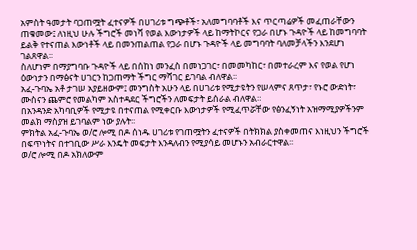አምስት ዓመታት ባጋጠሟት ፈተናዎች በሀገሪቱ ግጭቶች፣ አለመግባባቶች እና ጥርጣሬዎች መፈጠራቸውን ጠቁመው፤ ለነዚህ ሁሉ ችግሮች መነሻ የወል እውነታዎች ላይ ከማትኮርና የጋራ በሆኑ ጉዳዮች ላይ ከመግባባት ይልቅ የተናጠል እውነቶች ላይ በመንጠልጠል የጋራ በሆኑ ጉዳዮች ላይ መግባባት ባለመቻላችን እንደሆነ ገልጸዋል፡፡
ስለሆነም በማያግባቡ ጉዳዮች ላይ በሰከነ መንፈስ በመነጋገር፣ በመመካከር፣ በመተራረም እና የወል የሆነ ዕውነታን በማፅናት ሀገርን ከጋጠማት ችግር ማሻገር ይገባል ብለዋል፡፡
አፈ-ጉባኤ አቶ ታገሠ አያይዘውም፤ መንግስት አሁን ላይ በሀገሪቱ የሚታዩትን የሠላምና ጸጥታ፣ የኑሮ ውድነት፣ ሙስናን ጨምሮ የመልካም አስተዳደር ችግሮችን ለመፍታት ይሰራል ብለዋል።
በአንዳንድ አካባቢዎች የሚታዩ በተናጠል የሚቀርቡ እውነታዎች የሚፈጥሯቸው የፅንፈኝነት አዝማሚያዎችንም መልክ ማስያዝ ይገባልም ነው ያሉት፡፡
ምክትል አፈ-ጉባኤ ወ/ሮ ሎሚ በዶ ሰነዱ ሀገሪቱ የገጠሟትን ፈተናዎች በትክክል ያስቀመጠና እነዚህን ችግሮች በፍጥነትና በተገቢው ሥራ እንዴት መፍታት እንዳለብን የሚያሳይ መሆኑን አብራርተዋል፡፡
ወ/ሮ ሎሚ በዶ አክለውም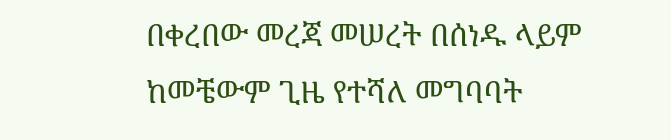በቀረበው መረጃ መሠረት በሰነዱ ላይም ከመቼውም ጊዜ የተሻለ መግባባት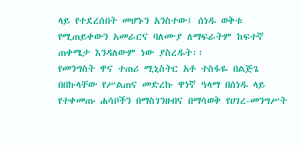ላይ የተደረሰበት መሆኑን አንስተው፤ ሰነዱ ወቅቱ የሚጠይቀውን አመራርና ባለሙያ ለማፍራትም ከፍተኛ ጠቀሜታ እንዳለውም ነው ያስረዱት፡፡
የመንግስት ዋና ተጠሪ ሚኒስትር አቶ ተስፋዬ በልጅጌ በበኩላቸው የሥልጠና መድረኩ ዋነኛ ዓላማ በሰነዱ ላይ የተቀመጡ ሐሳቦችን በማስገንዘብና በማሳወቅ የሀገረ-መንግሥት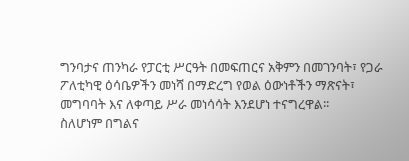ግንባታና ጠንካራ የፓርቲ ሥርዓት በመፍጠርና አቅምን በመገንባት፣ የጋራ ፖለቲካዊ ዕሳቤዎችን መነሻ በማድረግ የወል ዕውነቶችን ማጽናት፣ መግባባት እና ለቀጣይ ሥራ መነሳሳት እንደሆነ ተናግረዋል፡፡
ስለሆነም በግልና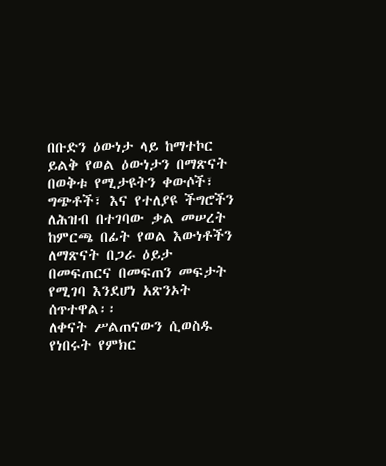በቡድን ዕውነታ ላይ ከማተኮር ይልቅ የወል ዕውነታን በማጽናት በወቅቱ የሚታዩትን ቀውሶች፣ ግጭቶች፣ እና የተለያዩ ችግሮችን ለሕዝብ በተገባው ቃል መሠረት ከምርጫ በፊት የወል እውነቶችን ለማጽናት በጋራ ዕይታ በመፍጠርና በመፍጠን መፍታት የሚገባ እንደሆነ አጽንኦት ሰጥተዋል፡፡
ለቀናት ሥልጠናውን ሲወስዱ የነበሩት የምክር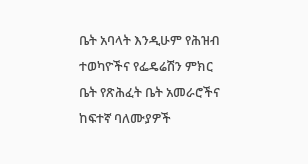ቤት አባላት እንዲሁም የሕዝብ ተወካዮችና የፌዴሬሽን ምክር ቤት የጽሕፈት ቤት አመራሮችና ከፍተኛ ባለሙያዎች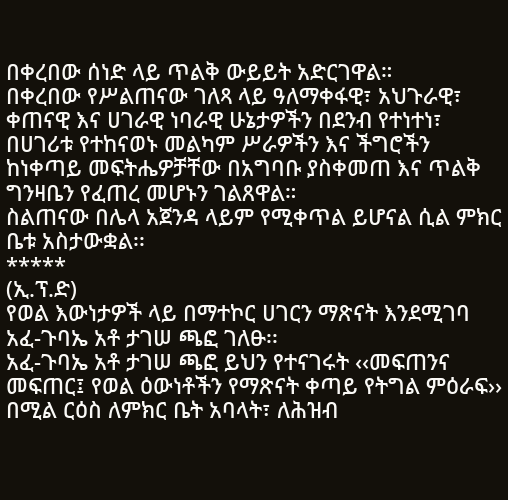በቀረበው ሰነድ ላይ ጥልቅ ውይይት አድርገዋል።
በቀረበው የሥልጠናው ገለጻ ላይ ዓለማቀፋዊ፣ አህጉራዊ፣ ቀጠናዊ እና ሀገራዊ ነባራዊ ሁኔታዎችን በደንብ የተነተነ፣ በሀገሪቱ የተከናወኑ መልካም ሥራዎችን እና ችግሮችን ከነቀጣይ መፍትሔዎቻቸው በአግባቡ ያስቀመጠ እና ጥልቅ ግንዛቤን የፈጠረ መሆኑን ገልጸዋል።
ስልጠናው በሌላ አጀንዳ ላይም የሚቀጥል ይሆናል ሲል ምክር ቤቱ አስታውቋል፡፡
*****
(ኢ.ፕ.ድ)
የወል እውነታዎች ላይ በማተኮር ሀገርን ማጽናት እንደሚገባ አፈ-ጉባኤ አቶ ታገሠ ጫፎ ገለፁ፡፡
አፈ-ጉባኤ አቶ ታገሠ ጫፎ ይህን የተናገሩት ‹‹መፍጠንና መፍጠር፤ የወል ዕውነቶችን የማጽናት ቀጣይ የትግል ምዕራፍ›› በሚል ርዕስ ለምክር ቤት አባላት፣ ለሕዝብ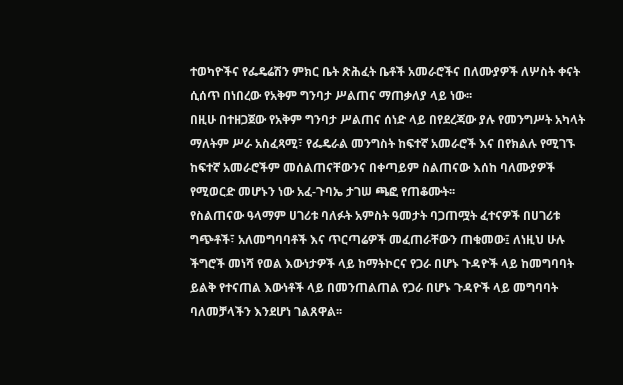ተወካዮችና የፌዴሬሽን ምክር ቤት ጽሕፈት ቤቶች አመራሮችና በለሙያዎች ለሦስት ቀናት ሲሰጥ በነበረው የአቅም ግንባታ ሥልጠና ማጠቃለያ ላይ ነው፡፡
በዚሁ በተዘጋጀው የአቅም ግንባታ ሥልጠና ሰነድ ላይ በየደረጃው ያሉ የመንግሥት አካላት ማለትም ሥራ አስፈጻሚ፣ የፌዴራል መንግስት ከፍተኛ አመራሮች እና በየክልሉ የሚገኙ ከፍተኛ አመራሮችም መሰልጠናቸውንና በቀጣይም ስልጠናው እሰከ ባለሙያዎች የሚወርድ መሆኑን ነው አፈ-ጉባኤ ታገሠ ጫፎ የጠቆሙት፡፡
የስልጠናው ዓላማም ሀገሪቱ ባለፉት አምስት ዓመታት ባጋጠሟት ፈተናዎች በሀገሪቱ ግጭቶች፣ አለመግባባቶች እና ጥርጣሬዎች መፈጠራቸውን ጠቁመው፤ ለነዚህ ሁሉ ችግሮች መነሻ የወል እውነታዎች ላይ ከማትኮርና የጋራ በሆኑ ጉዳዮች ላይ ከመግባባት ይልቅ የተናጠል እውነቶች ላይ በመንጠልጠል የጋራ በሆኑ ጉዳዮች ላይ መግባባት ባለመቻላችን እንደሆነ ገልጸዋል፡፡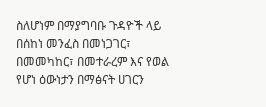ስለሆነም በማያግባቡ ጉዳዮች ላይ በሰከነ መንፈስ በመነጋገር፣ በመመካከር፣ በመተራረም እና የወል የሆነ ዕውነታን በማፅናት ሀገርን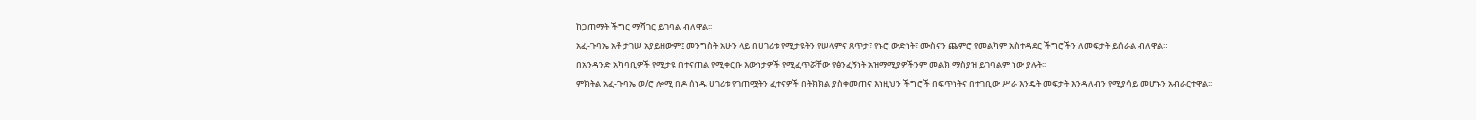ከጋጠማት ችግር ማሻገር ይገባል ብለዋል፡፡
አፈ-ጉባኤ አቶ ታገሠ አያይዘውም፤ መንግስት አሁን ላይ በሀገሪቱ የሚታዩትን የሠላምና ጸጥታ፣ የኑሮ ውድነት፣ ሙስናን ጨምሮ የመልካም አስተዳደር ችግሮችን ለመፍታት ይሰራል ብለዋል።
በአንዳንድ አካባቢዎች የሚታዩ በተናጠል የሚቀርቡ እውነታዎች የሚፈጥሯቸው የፅንፈኝነት አዝማሚያዎችንም መልክ ማስያዝ ይገባልም ነው ያሉት፡፡
ምክትል አፈ-ጉባኤ ወ/ሮ ሎሚ በዶ ሰነዱ ሀገሪቱ የገጠሟትን ፈተናዎች በትክክል ያስቀመጠና እነዚህን ችግሮች በፍጥነትና በተገቢው ሥራ እንዴት መፍታት እንዳለብን የሚያሳይ መሆኑን አብራርተዋል፡፡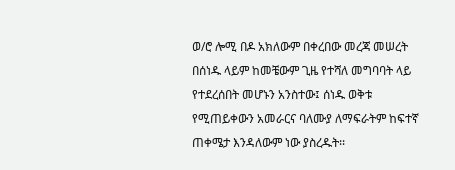ወ/ሮ ሎሚ በዶ አክለውም በቀረበው መረጃ መሠረት በሰነዱ ላይም ከመቼውም ጊዜ የተሻለ መግባባት ላይ የተደረሰበት መሆኑን አንስተው፤ ሰነዱ ወቅቱ የሚጠይቀውን አመራርና ባለሙያ ለማፍራትም ከፍተኛ ጠቀሜታ እንዳለውም ነው ያስረዱት፡፡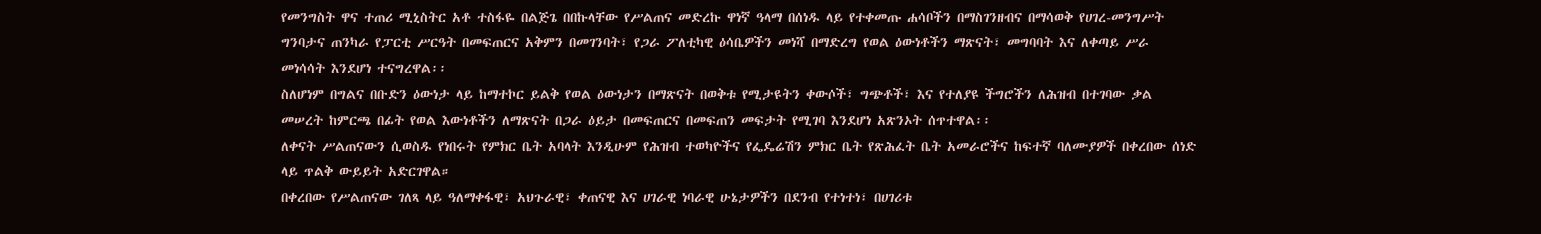የመንግስት ዋና ተጠሪ ሚኒስትር አቶ ተስፋዬ በልጅጌ በበኩላቸው የሥልጠና መድረኩ ዋነኛ ዓላማ በሰነዱ ላይ የተቀመጡ ሐሳቦችን በማስገንዘብና በማሳወቅ የሀገረ-መንግሥት ግንባታና ጠንካራ የፓርቲ ሥርዓት በመፍጠርና አቅምን በመገንባት፣ የጋራ ፖለቲካዊ ዕሳቤዎችን መነሻ በማድረግ የወል ዕውነቶችን ማጽናት፣ መግባባት እና ለቀጣይ ሥራ መነሳሳት እንደሆነ ተናግረዋል፡፡
ስለሆነም በግልና በቡድን ዕውነታ ላይ ከማተኮር ይልቅ የወል ዕውነታን በማጽናት በወቅቱ የሚታዩትን ቀውሶች፣ ግጭቶች፣ እና የተለያዩ ችግሮችን ለሕዝብ በተገባው ቃል መሠረት ከምርጫ በፊት የወል እውነቶችን ለማጽናት በጋራ ዕይታ በመፍጠርና በመፍጠን መፍታት የሚገባ እንደሆነ አጽንኦት ሰጥተዋል፡፡
ለቀናት ሥልጠናውን ሲወስዱ የነበሩት የምክር ቤት አባላት እንዲሁም የሕዝብ ተወካዮችና የፌዴሬሽን ምክር ቤት የጽሕፈት ቤት አመራሮችና ከፍተኛ ባለሙያዎች በቀረበው ሰነድ ላይ ጥልቅ ውይይት አድርገዋል።
በቀረበው የሥልጠናው ገለጻ ላይ ዓለማቀፋዊ፣ አህጉራዊ፣ ቀጠናዊ እና ሀገራዊ ነባራዊ ሁኔታዎችን በደንብ የተነተነ፣ በሀገሪቱ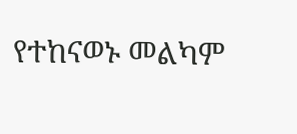የተከናወኑ መልካም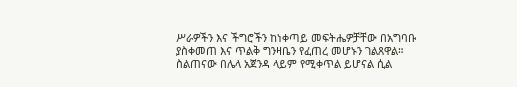ሥራዎችን እና ችግሮችን ከነቀጣይ መፍትሔዎቻቸው በአግባቡ ያስቀመጠ እና ጥልቅ ግንዛቤን የፈጠረ መሆኑን ገልጸዋል።
ስልጠናው በሌላ አጀንዳ ላይም የሚቀጥል ይሆናል ሲል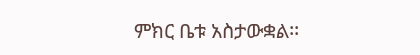ምክር ቤቱ አስታውቋል፡፡